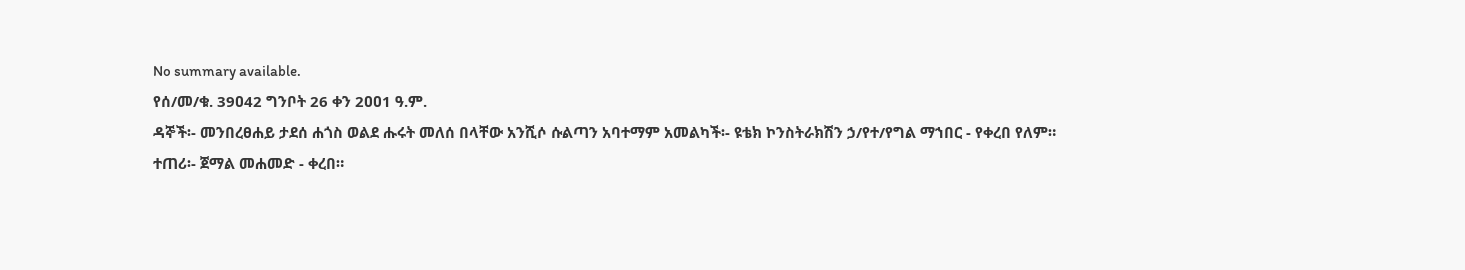No summary available.
የሰ/መ/ቁ. 39ዐ42 ግንቦት 26 ቀን 2ዐዐ1 ዓ.ም.
ዳኞች፡- መንበረፀሐይ ታደሰ ሐጎስ ወልደ ሑሩት መለሰ በላቸው አንሺሶ ሱልጣን አባተማም አመልካች፡- ዩቴክ ኮንስትራክሽን ኃ/የተ/የግል ማኀበር - የቀረበ የለም።
ተጠሪ፡- ጀማል መሐመድ - ቀረበ።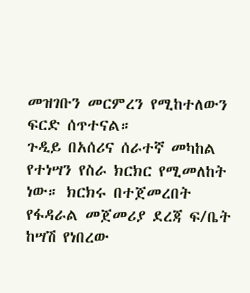መዝገቡን መርምረን የሚከተለውን ፍርድ ሰጥተናል።
ጉዲይ በአሰሪና ሰራተኛ መካከል የተነሣን የስራ ክርክር የሚመለከት ነው። ክርክሩ በተጀመረበት የፋዳራል መጀመሪያ ደረጃ ፍ/ቤት ከሣሽ የነበረው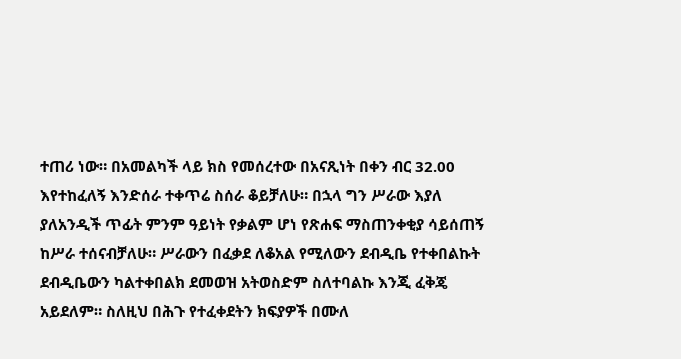ተጠሪ ነው። በአመልካች ላይ ክስ የመሰረተው በአናጺነት በቀን ብር 32.00 እየተከፈለኝ እንድሰራ ተቀጥሬ ስሰራ ቆይቻለሁ። በኋላ ግን ሥራው እያለ ያለአንዲች ጥፊት ምንም ዓይነት የቃልም ሆነ የጽሐፍ ማስጠንቀቂያ ሳይሰጠኝ ከሥራ ተሰናብቻለሁ። ሥራውን በፈቃደ ለቆአል የሚለውን ደብዲቤ የተቀበልኩት ደብዲቤውን ካልተቀበልክ ደመወዝ አትወስድም ስለተባልኩ እንጂ ፈቅጄ አይደለም። ስለዚህ በሕጉ የተፈቀደትን ክፍያዎች በሙለ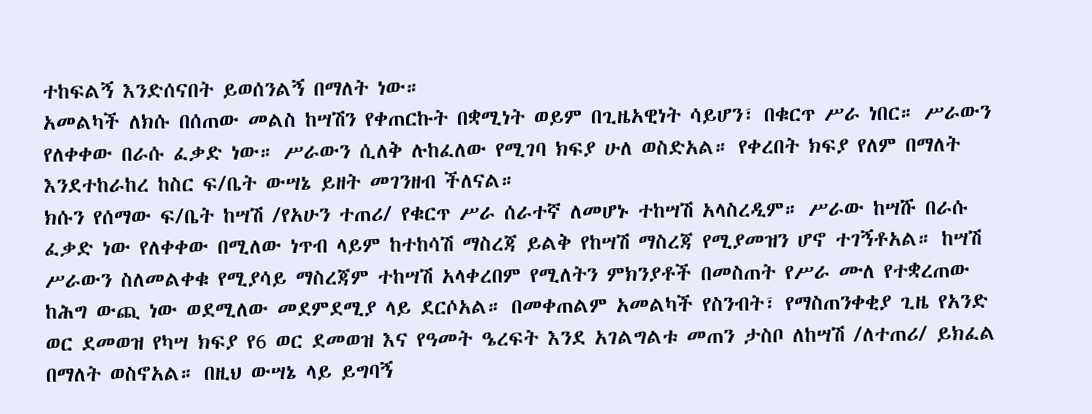ተከፍልኝ እንድሰናበት ይወሰንልኝ በማለት ነው።
አመልካች ለክሱ በሰጠው መልስ ከሣሽን የቀጠርኩት በቋሚነት ወይም በጊዜአዊነት ሳይሆን፣ በቁርጥ ሥራ ነበር። ሥራውን የለቀቀው በራሱ ፈቃድ ነው። ሥራውን ሲለቅ ሉከፈለው የሚገባ ክፍያ ሁለ ወስድአል። የቀረበት ክፍያ የለም በማለት እንደተከራከረ ከስር ፍ/ቤት ውሣኔ ይዘት መገንዘብ ችለናል።
ክሱን የሰማው ፍ/ቤት ከሣሽ /የአሁን ተጠሪ/ የቁርጥ ሥራ ሰራተኛ ለመሆኑ ተከሣሽ አላስረዲም። ሥራው ከሣሹ በራሱ ፈቃድ ነው የለቀቀው በሚለው ነጥብ ላይም ከተከሳሽ ማስረጃ ይልቅ የከሣሽ ማስረጃ የሚያመዝን ሆኖ ተገኝቶአል። ከሣሽ ሥራውን ስለመልቀቁ የሚያሳይ ማስረጃም ተከሣሽ አላቀረበም የሚለትን ምክንያቶች በመስጠት የሥራ ሙለ የተቋረጠው ከሕግ ውጪ ነው ወደሚለው መደምደሚያ ላይ ደርሶአል። በመቀጠልም አመልካች የስንብት፣ የማስጠንቀቂያ ጊዜ የአንድ ወር ደመወዝ የካሣ ክፍያ የ6 ወር ደመወዝ እና የዓመት ዔረፍት እንደ አገልግልቱ መጠን ታስቦ ለከሣሽ /ለተጠሪ/ ይክፈል በማለት ወስኖአል። በዚህ ውሣኔ ላይ ይግባኝ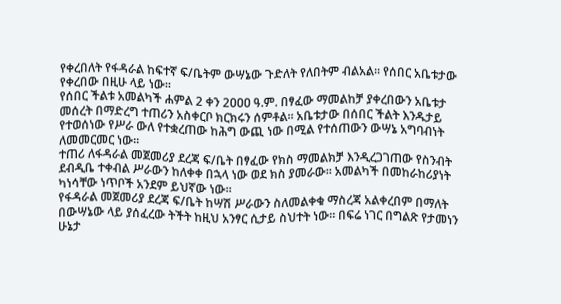የቀረበለት የፋዳራል ከፍተኛ ፍ/ቤትም ውሣኔው ጉድለት የለበትም ብልአል። የሰበር አቤቱታው የቀረበው በዚሁ ላይ ነው።
የሰበር ችልቱ አመልካች ሐምል 2 ቀን 2ዐዐዐ ዓ.ም. በፃፈው ማመልከቻ ያቀረበውን አቤቱታ መሰረት በማድረግ ተጠሪን አስቀርቦ ክርክሩን ሰምቶል። አቤቱታው በሰበር ችልት እንዱታይ የተወሰነው የሥራ ውለ የተቋረጠው ከሕግ ውጪ ነው በሚል የተሰጠውን ውሣኔ አግባብነት ለመመርመር ነው።
ተጠሪ ለፋዳራል መጀመሪያ ደረጃ ፍ/ቤት በፃፈው የክስ ማመልክቻ እንዲረጋገጠው የስንብት ደብዲቤ ተቀብል ሥራውን ከለቀቀ በኋላ ነው ወደ ክስ ያመራው። አመልካች በመከራከሪያነት ካነሳቸው ነጥቦች አንደም ይህኛው ነው።
የፋዳራል መጀመሪያ ደረጃ ፍ/ቤት ከሣሽ ሥራውን ስለመልቀቁ ማስረጃ አልቀረበም በማለት በውሣኔው ላይ ያሰፈረው ትችት ከዚህ አንፃር ሲታይ ስህተት ነው። በፍሬ ነገር በግልጽ የታመነን ሁኔታ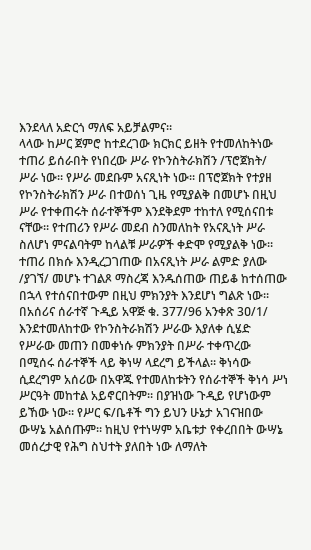እንደላለ አድርጎ ማለፍ አይቻልምና።
ላላው ከሥር ጀምሮ ከተደረገው ክርክር ይዘት የተመለከትነው ተጠሪ ይሰራበት የነበረው ሥራ የኮንስትራክሽን /ፕሮጀክት/ ሥራ ነው። የሥራ መደቡም አናጺነት ነው። በፕሮጀክት የተያዘ የኮንስትራክሽን ሥራ በተወሰነ ጊዜ የሚያልቅ በመሆኑ በዚህ ሥራ የተቀጠሩት ሰራተኞችም እንደቅደም ተከተለ የሚሰናበቱ ናቸው። የተጠሪን የሥራ መደብ ስንመለከት የአናጺነት ሥራ ስለሆነ ምናልባትም ከላልቹ ሥራዎች ቀድሞ የሚያልቅ ነው። ተጠሪ በክሱ እንዲረጋገጠው በአናጺነት ሥራ ልምድ ያለው /ያገኘ/ መሆኑ ተገልጾ ማስረጃ እንዱሰጠው ጠይቆ ከተሰጠው በኋላ የተሰናበተውም በዚህ ምክንያት እንደሆነ ግልጽ ነው። በአሰሪና ሰራተኛ ጉዲይ አዋጅ ቁ. 377/96 አንቀጽ 3ዐ/1/ እንደተመለከተው የኮንስትራክሽን ሥራው እያለቀ ሲሄድ የሥራው መጠን በመቀነሱ ምክንያት በሥራ ተቀጥረው በሚሰሩ ሰራተኞች ላይ ቅነሣ ላደረግ ይችላል። ቅነሳው ሲደረግም አሰሪው በአዋጁ የተመለከቱትን የሰራተኞች ቅነሳ ሥነ ሥርዓት መከተል አይኖርበትም። በያዝነው ጉዲይ የሆነውም ይኸው ነው። የሥር ፍ/ቤቶች ግን ይህን ሁኔታ አገናዝበው ውሣኔ አልሰጡም። ከዚህ የተነሣም አቤቱታ የቀረበበት ውሣኔ መሰረታዊ የሕግ ስህተት ያለበት ነው ለማለት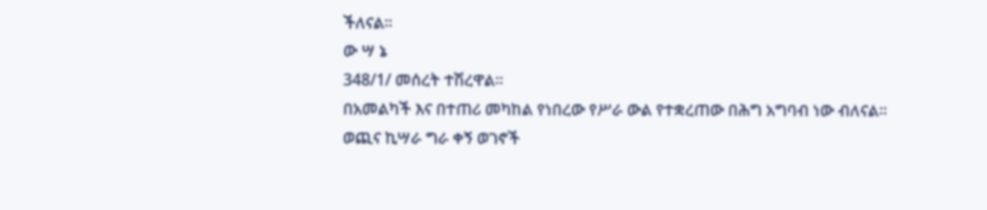ችለናል።
ው ሣ ኔ
348/1/ መሰረት ተሽረዋል።
በአመልካች እና በተጠሪ መካከል የነበረው የሥራ ውል የተቋረጠው በሕግ አግባብ ነው ብለናል።
ወጪና ኪሣራ ግራ ቀኝ ወገኖች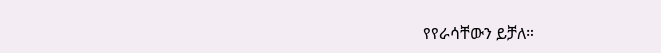የየራሳቸውን ይቻለ።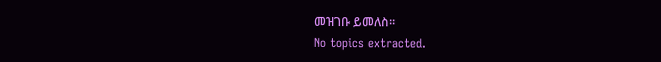መዝገቡ ይመለስ።
No topics extracted.